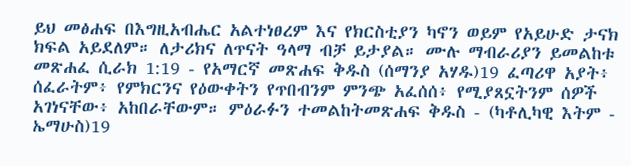ይህ መፅሐፍ በእግዚአብሔር አልተነፀረም እና የክርስቲያን ካኖን ወይም የአይሁድ ታናክ ክፍል አይደለም። ለታሪክና ለጥናት ዓላማ ብቻ ይታያል። ሙሉ ማብራሪያን ይመልከቱ መጽሐፈ ሲራክ 1:19 - የአማርኛ መጽሐፍ ቅዱስ (ሰማንያ አሃዱ)19 ፈጣሪዋ አያት፥ ሰፈራትም፥ የምክርንና የዕውቀትን የጥበብንም ምንጭ አፈሰሰ፥ የሚያጸኗትንም ሰዎች አገነናቸው፥ አከበራቸውም። ምዕራፉን ተመልከትመጽሐፍ ቅዱስ - (ካቶሊካዊ እትም - ኤማሁስ)19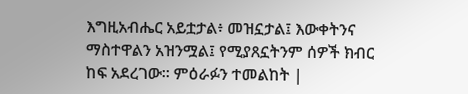እግዚአብሔር አይቷታል፥ መዝኗታል፤ እውቀትንና ማስተዋልን አዝንሟል፤ የሚያጸኗትንም ሰዎች ክብር ከፍ አደረገው። ምዕራፉን ተመልከት |